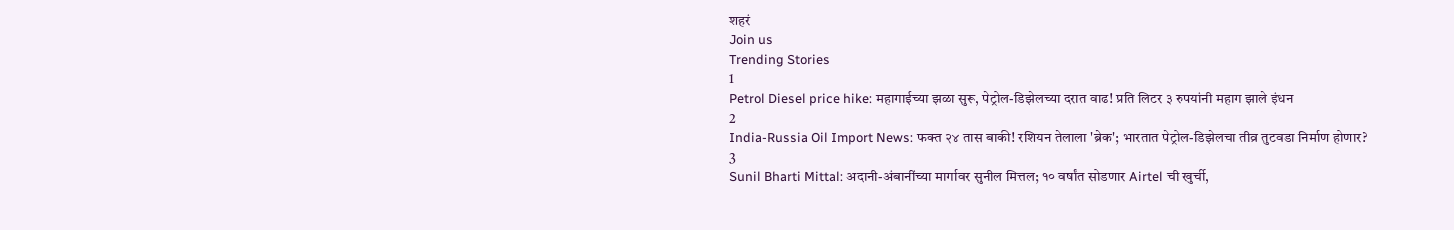शहरं
Join us
Trending Stories
1
Petrol Diesel price hike: महागाईच्या झळा सुरू, पेट्रोल-डिझेलच्या दरात वाढ! प्रति लिटर ३ रुपयांनी महाग झाले इंधन
2
India-Russia Oil Import News: फक्त २४ तास बाकी! रशियन तेलाला 'ब्रेक'; भारतात पेट्रोल-डिझेलचा तीव्र तुटवडा निर्माण होणार?
3
Sunil Bharti Mittal: अदानी-अंबानींच्या मार्गावर सुनील मित्तल; १० वर्षांत सोडणार Airtel ची खुर्ची,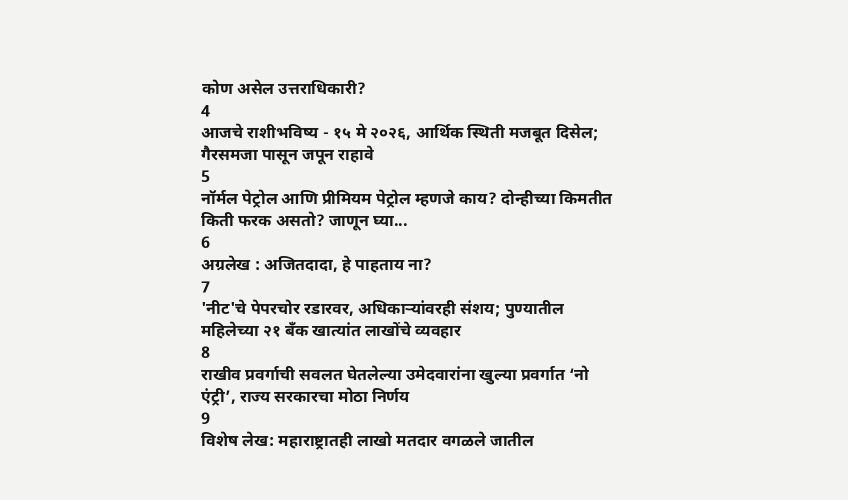कोण असेल उत्तराधिकारी?
4
आजचे राशीभविष्य - १५ मे २०२६, आर्थिक स्थिती मजबूत दिसेल; गैरसमजा पासून जपून राहावे
5
नॉर्मल पेट्रोल आणि प्रीमियम पेट्रोल म्हणजे काय? दोन्हीच्या किमतीत किती फरक असतो? जाणून घ्या...
6
अग्रलेख : अजितदादा, हे पाहताय ना?
7
'नीट'चे पेपरचोर रडारवर, अधिकाऱ्यांवरही संशय; पुण्यातील महिलेच्या २१ बँक खात्यांत लाखोंचे व्यवहार
8
राखीव प्रवर्गाची सवलत घेतलेल्या उमेदवारांना खुल्या प्रवर्गात ‘नो एंट्री’, राज्य सरकारचा मोठा निर्णय
9
विशेष लेख: महाराष्ट्रातही लाखो मतदार वगळले जातील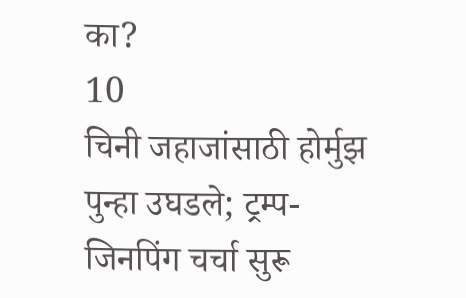का?
10
चिनी जहाजांसाठी होर्मुझ पुन्हा उघडले; ट्रम्प-जिनपिंग चर्चा सुरू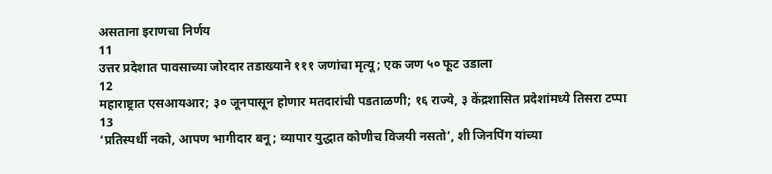असताना इराणचा निर्णय
11
उत्तर प्रदेशात पावसाच्या जोरदार तडाख्याने १११ जणांचा मृत्यू; एक जण ५० फूट उडाला
12
महाराष्ट्रात एसआयआर; ३० जूनपासून होणार मतदारांची पडताळणी; १६ राज्ये, ३ केंद्रशासित प्रदेशांमध्ये तिसरा टप्पा
13
‘प्रतिस्पर्धी नको, आपण भागीदार बनू; व्यापार युद्धात कोणीच विजयी नसतो’, शी जिनपिंग यांच्या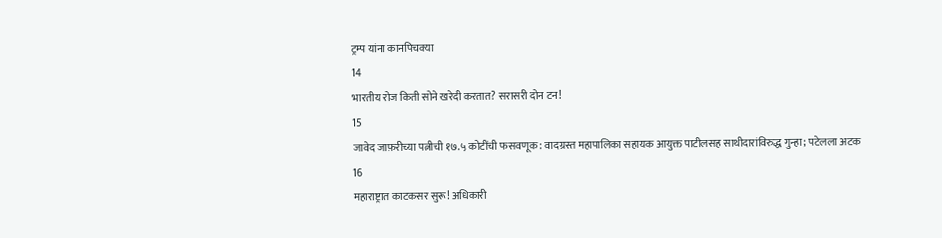ट्रम्प यांना कानपिचक्या
14
भारतीय रोज किती सोने खरेदी करतात? सरासरी दोन टन!
15
जावेद जाफ़रीच्या पत्नीची १७.५ कोटींची फसवणूक: वादग्रस्त महापालिका सहायक आयुक्त पाटीलसह साथीदारांविरुद्ध गुन्हा; पटेलला अटक
16
महाराष्ट्रात काटकसर सुरू! अधिकारी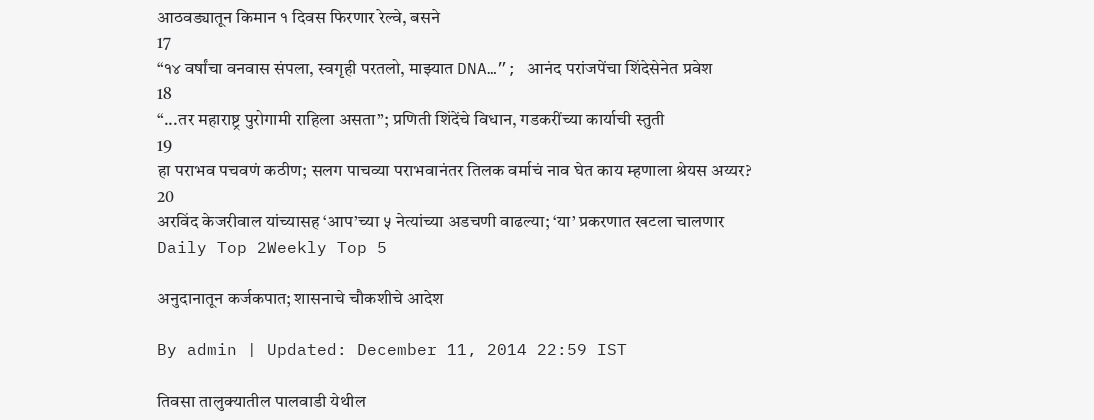आठवड्यातून किमान १ दिवस फिरणार रेल्वे, बसने
17
“१४ वर्षांचा वनवास संपला, स्वगृही परतलो, माझ्यात DNA…”; आनंद परांजपेंचा शिंदेसेनेत प्रवेश
18
“...तर महाराष्ट्र पुरोगामी राहिला असता”; प्रणिती शिंदेंचे विधान, गडकरींच्या कार्याची स्तुती
19
हा पराभव पचवणं कठीण; सलग पाचव्या पराभवानंतर तिलक वर्माचं नाव घेत काय म्हणाला श्रेयस अय्यर?
20
अरविंद केजरीवाल यांच्यासह ‘आप’च्या ५ नेत्यांच्या अडचणी वाढल्या; ‘या’ प्रकरणात खटला चालणार
Daily Top 2Weekly Top 5

अनुदानातून कर्जकपात; शासनाचे चौकशीचे आदेश

By admin | Updated: December 11, 2014 22:59 IST

तिवसा तालुक्यातील पालवाडी येथील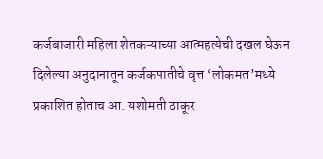कर्जबाजारी महिला शेतकऱ्याच्या आत्महत्येची दखल घेऊन दिलेल्या अनुदानातून कर्जकपातीचे वृत्त ‘लोकमत’मध्ये प्रकाशित होताच आ. यशोमती ठाकूर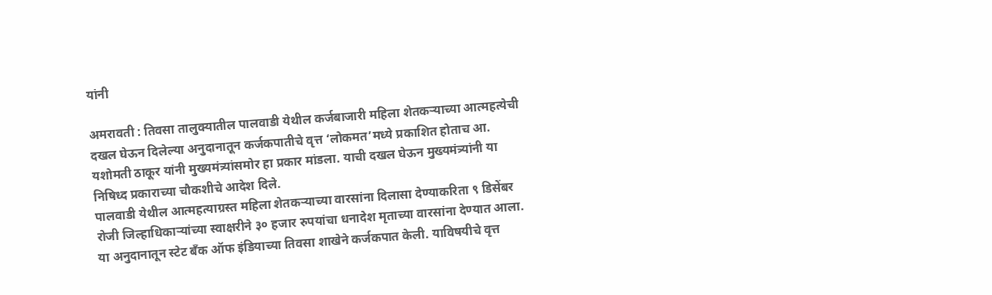यांनी

अमरावती : तिवसा तालुक्यातील पालवाडी येथील कर्जबाजारी महिला शेतकऱ्याच्या आत्महत्येची दखल घेऊन दिलेल्या अनुदानातून कर्जकपातीचे वृत्त ‘लोकमत’मध्ये प्रकाशित होताच आ. यशोमती ठाकूर यांनी मुख्यमंत्र्यांसमोर हा प्रकार मांडला. याची दखल घेऊन मुख्यमंत्र्यांनी या निषिध्द प्रकाराच्या चौकशीचे आदेश दिले.
पालवाडी येथील आत्महत्याग्रस्त महिला शेतकऱ्याच्या वारसांना दिलासा देण्याकरिता ९ डिसेंबर रोजी जिल्हाधिकाऱ्यांच्या स्वाक्षरीने ३० हजार रुपयांचा धनादेश मृताच्या वारसांना देण्यात आला. या अनुदानातून स्टेट बँक ऑफ इंडियाच्या तिवसा शाखेने कर्जकपात केली. याविषयीचे वृत्त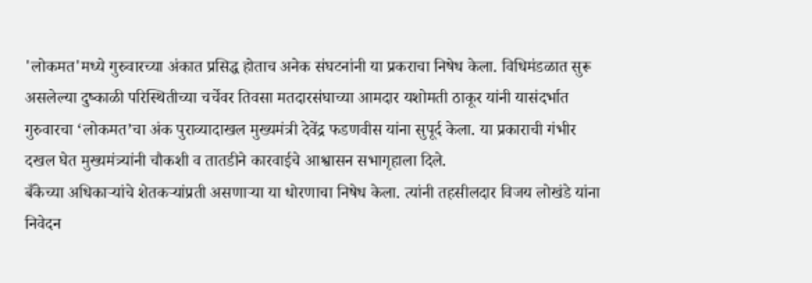'लोकमत'मध्ये गुरुवारच्या अंकात प्रसिद्ध होताच अनेक संघटनांनी या प्रकराचा निषेध केला. विधिमंडळात सुरू असलेल्या दुष्काळी परिस्थितीच्या चर्चेवर तिवसा मतदारसंघाच्या आमदार यशोमती ठाकूर यांनी यासंदर्भात गुरुवारचा ‘लोकमत’चा अंक पुराव्यादाखल मुख्यमंत्री देवेंद्र फडणवीस यांना सुपूर्द केला. या प्रकाराची गंभीर दखल घेत मुख्यमंत्र्यांनी चौकशी व तातडीने कारवाईचे आश्वासन सभागृहाला दिले.
बँकेच्या अधिकाऱ्यांचे शेतकऱ्यांप्रती असणाऱ्या या धोरणाचा निषेध केला. त्यांनी तहसीलदार विजय लोखंडे यांना निवेदन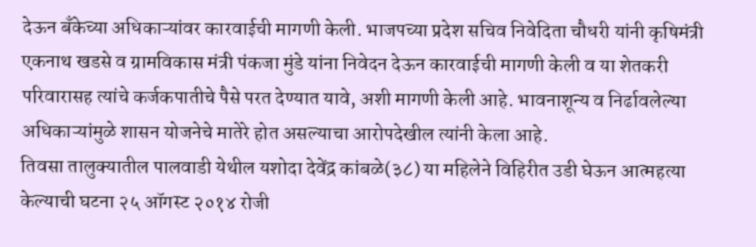देऊन बँकेच्या अधिकाऱ्यांवर कारवाईची मागणी केली. भाजपच्या प्रदेश सचिव निवेदिता चौधरी यांनी कृषिमंत्री एकनाथ खडसे व ग्रामविकास मंत्री पंकजा मुंडे यांना निवेदन देऊन कारवाईची मागणी केली व या शेतकरी परिवारासह त्यांचे कर्जकपातीचे पैसे परत देण्यात यावे, अशी मागणी केली आहे. भावनाशून्य व निर्ढावलेल्या अधिकाऱ्यांमुळे शासन योजनेचे मातेरे होत असल्याचा आरोपदेखील त्यांनी केला आहे.
तिवसा तालुक्यातील पालवाडी येथील यशोदा देवेंद्र कांबळे(३८) या महिलेने विहिरीत उडी घेऊन आत्महत्या केल्याची घटना २५ ऑगस्ट २०१४ रोजी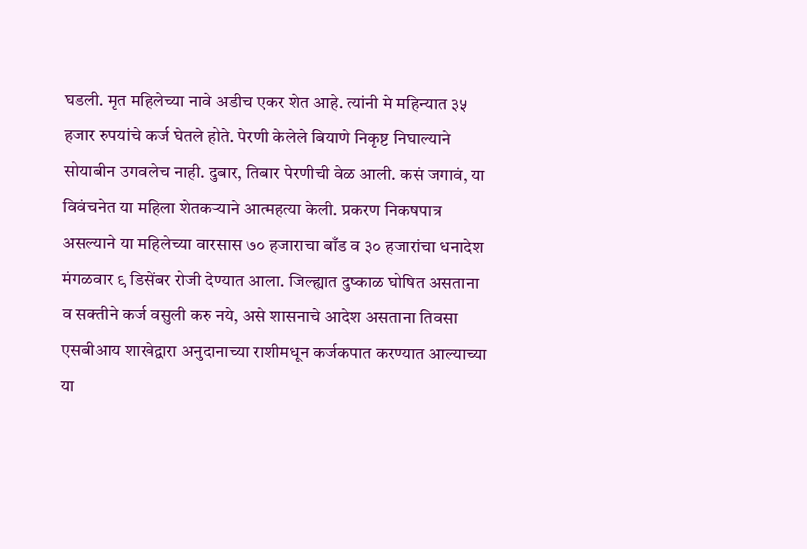घडली. मृत महिलेच्या नावे अडीच एकर शेत आहे. त्यांनी मे महिन्यात ३५ हजार रुपयांचे कर्ज घेतले होते. पेरणी केलेले बियाणे निकृष्ट निघाल्याने सोयाबीन उगवलेच नाही. दुबार, तिबार पेरणीची वेळ आली. कसं जगावं, या विवंचनेत या महिला शेतकऱ्याने आत्महत्या केली. प्रकरण निकषपात्र असल्याने या महिलेच्या वारसास ७० हजाराचा बाँड व ३० हजारांचा धनादेश मंगळवार ९ डिसेंबर रोजी देण्यात आला. जिल्ह्यात दुष्काळ घोषित असताना व सक्तीने कर्ज वसुली करु नये, असे शासनाचे आदेश असताना तिवसा एसबीआय शाखेद्वारा अनुदानाच्या राशीमधून कर्जकपात करण्यात आल्याच्या या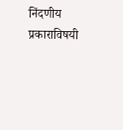निंदणीय प्रकाराविषयी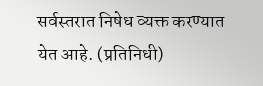सर्वस्तरात निषेध व्यक्त करण्यात येत आहे. (प्रतिनिधी)